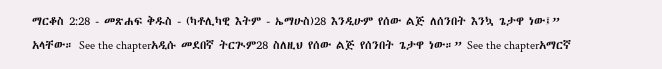ማርቆስ 2:28 - መጽሐፍ ቅዱስ - (ካቶሊካዊ እትም - ኤማሁስ)28 እንዲሁም የሰው ልጅ ለሰንበት እንኳ ጌታዋ ነው፤” አላቸው። See the chapterአዲሱ መደበኛ ትርጒም28 ስለዚህ የሰው ልጅ የሰንበት ጌታዋ ነው።” See the chapterአማርኛ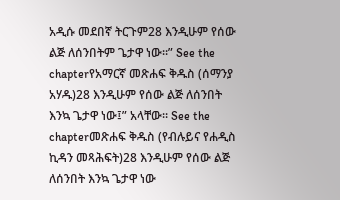አዲሱ መደበኛ ትርጉም28 እንዲሁም የሰው ልጅ ለሰንበትም ጌታዋ ነው።” See the chapterየአማርኛ መጽሐፍ ቅዱስ (ሰማንያ አሃዱ)28 እንዲሁም የሰው ልጅ ለሰንበት እንኳ ጌታዋ ነው፤” አላቸው። See the chapterመጽሐፍ ቅዱስ (የብሉይና የሐዲስ ኪዳን መጻሕፍት)28 እንዲሁም የሰው ልጅ ለሰንበት እንኳ ጌታዋ ነው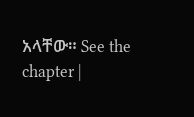አላቸው። See the chapter |